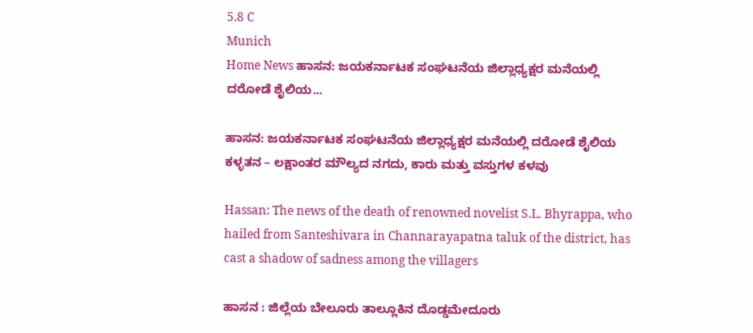5.8 C
Munich
Home News ಹಾಸನ: ಜಯಕರ್ನಾಟಕ ಸಂಘಟನೆಯ ಜಿಲ್ಲಾಧ್ಯಕ್ಷರ ಮನೆಯಲ್ಲಿ ದರೋಡೆ ಶೈಲಿಯ...

ಹಾಸನ: ಜಯಕರ್ನಾಟಕ ಸಂಘಟನೆಯ ಜಿಲ್ಲಾಧ್ಯಕ್ಷರ ಮನೆಯಲ್ಲಿ ದರೋಡೆ ಶೈಲಿಯ ಕಳ್ಳತನ – ಲಕ್ಷಾಂತರ ಮೌಲ್ಯದ ನಗದು, ಕಾರು ಮತ್ತು ವಸ್ತುಗಳ ಕಳವು

Hassan: The news of the death of renowned novelist S.L. Bhyrappa, who hailed from Santeshivara in Channarayapatna taluk of the district, has cast a shadow of sadness among the villagers

ಹಾಸನ : ಜಿಲ್ಲೆಯ ಬೇಲೂರು ತಾಲ್ಲೂಕಿನ ದೊಡ್ಡಮೇದೂರು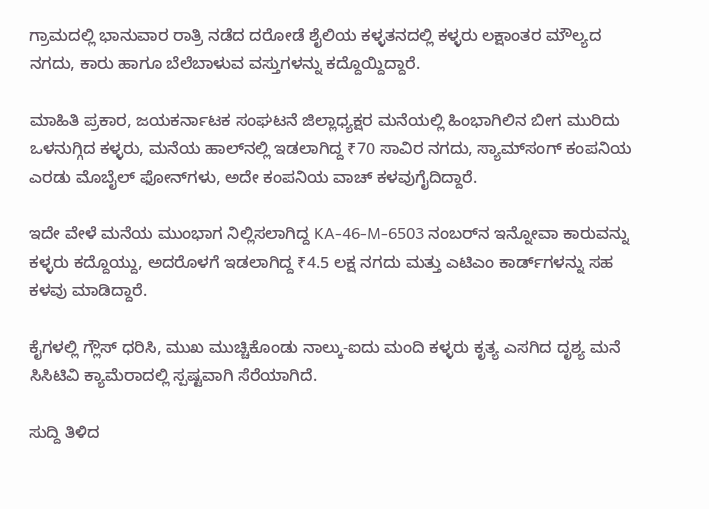ಗ್ರಾಮದಲ್ಲಿ ಭಾನುವಾರ ರಾತ್ರಿ ನಡೆದ ದರೋಡೆ ಶೈಲಿಯ ಕಳ್ಳತನದಲ್ಲಿ ಕಳ್ಳರು ಲಕ್ಷಾಂತರ ಮೌಲ್ಯದ ನಗದು, ಕಾರು ಹಾಗೂ ಬೆಲೆಬಾಳುವ ವಸ್ತುಗಳನ್ನು ಕದ್ದೊಯ್ದಿದ್ದಾರೆ.

ಮಾಹಿತಿ ಪ್ರಕಾರ, ಜಯಕರ್ನಾಟಕ ಸಂಘಟನೆ ಜಿಲ್ಲಾಧ್ಯಕ್ಷರ ಮನೆಯಲ್ಲಿ ಹಿಂಭಾಗಿಲಿನ ಬೀಗ ಮುರಿದು ಒಳನುಗ್ಗಿದ ಕಳ್ಳರು, ಮನೆಯ ಹಾಲ್‌ನಲ್ಲಿ ಇಡಲಾಗಿದ್ದ ₹70 ಸಾವಿರ ನಗದು, ಸ್ಯಾಮ್‌ಸಂಗ್ ಕಂಪನಿಯ ಎರಡು ಮೊಬೈಲ್ ಫೋನ್‌ಗಳು, ಅದೇ ಕಂಪನಿಯ ವಾಚ್ ಕಳವುಗೈದಿದ್ದಾರೆ.

ಇದೇ ವೇಳೆ ಮನೆಯ ಮುಂಭಾಗ ನಿಲ್ಲಿಸಲಾಗಿದ್ದ KA-46-M-6503 ನಂಬರ್‌ನ ಇನ್ನೋವಾ ಕಾರುವನ್ನು ಕಳ್ಳರು ಕದ್ದೊಯ್ದು, ಅದರೊಳಗೆ ಇಡಲಾಗಿದ್ದ ₹4.5 ಲಕ್ಷ ನಗದು ಮತ್ತು ಎಟಿಎಂ ಕಾರ್ಡ್‌ಗಳನ್ನು ಸಹ ಕಳವು ಮಾಡಿದ್ದಾರೆ.

ಕೈಗಳಲ್ಲಿ ಗ್ಲೌಸ್ ಧರಿಸಿ, ಮುಖ ಮುಚ್ಚಿಕೊಂಡು ನಾಲ್ಕು-ಐದು ಮಂದಿ ಕಳ್ಳರು ಕೃತ್ಯ ಎಸಗಿದ ದೃಶ್ಯ ಮನೆ ಸಿಸಿಟಿವಿ ಕ್ಯಾಮೆರಾದಲ್ಲಿ ಸ್ಪಷ್ಟವಾಗಿ ಸೆರೆಯಾಗಿದೆ.

ಸುದ್ದಿ ತಿಳಿದ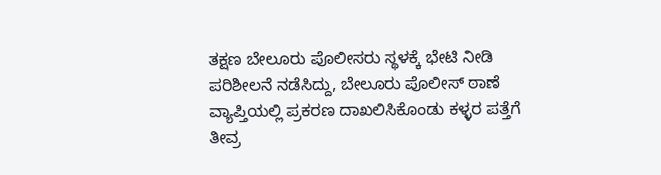ತಕ್ಷಣ ಬೇಲೂರು ಪೊಲೀಸರು ಸ್ಥಳಕ್ಕೆ ಭೇಟಿ ನೀಡಿ ಪರಿಶೀಲನೆ ನಡೆಸಿದ್ದು, ಬೇಲೂರು ಪೊಲೀಸ್ ಠಾಣೆ ವ್ಯಾಪ್ತಿಯಲ್ಲಿ ಪ್ರಕರಣ ದಾಖಲಿಸಿಕೊಂಡು ಕಳ್ಳರ ಪತ್ತೆಗೆ ತೀವ್ರ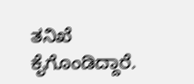ತನಿಖೆ ಕೈಗೊಂಡಿದ್ದಾರೆ.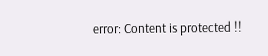error: Content is protected !!